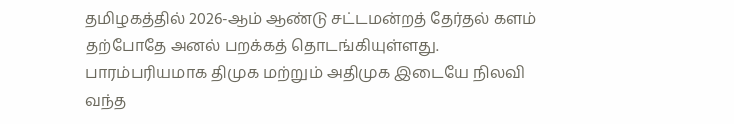தமிழகத்தில் 2026-ஆம் ஆண்டு சட்டமன்றத் தேர்தல் களம் தற்போதே அனல் பறக்கத் தொடங்கியுள்ளது. பாரம்பரியமாக திமுக மற்றும் அதிமுக இடையே நிலவி வந்த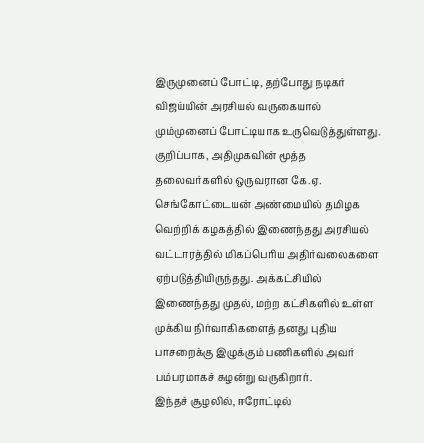இருமுனைப் போட்டி, தற்போது நடிகர் விஜய்யின் அரசியல் வருகையால் மும்முனைப் போட்டியாக உருவெடுத்துள்ளது. குறிப்பாக, அதிமுகவின் மூத்த தலைவர்களில் ஒருவரான கே.ஏ. செங்கோட்டையன் அண்மையில் தமிழக வெற்றிக் கழகத்தில் இணைந்தது அரசியல் வட்டாரத்தில் மிகப்பெரிய அதிர்வலைகளை ஏற்படுத்தியிருந்தது. அக்கட்சியில் இணைந்தது முதல், மற்ற கட்சிகளில் உள்ள முக்கிய நிர்வாகிகளைத் தனது புதிய பாசறைக்கு இழுக்கும் பணிகளில் அவர் பம்பரமாகச் சுழன்று வருகிறார்.
இந்தச் சூழலில், ஈரோட்டில்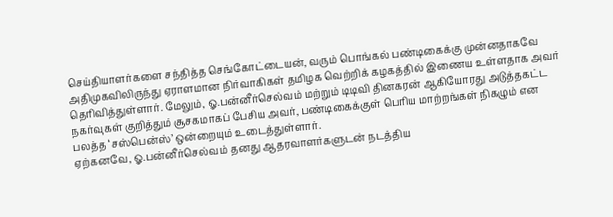செய்தியாளர்களை சந்தித்த செங்கோட்டையன், வரும் பொங்கல் பண்டிகைக்கு முன்னதாகவே அதிமுகவிலிருந்து ஏராளமான நிர்வாகிகள் தமிழக வெற்றிக் கழகத்தில் இணைய உள்ளதாக அவர் தெரிவித்துள்ளார். மேலும், ஓ.பன்னீர்செல்வம் மற்றும் டிடிவி தினகரன் ஆகியோரது அடுத்தகட்ட நகர்வுகள் குறித்தும் சூசகமாகப் பேசிய அவர், பண்டிகைக்குள் பெரிய மாற்றங்கள் நிகழும் என பலத்த ‘சஸ்பென்ஸ்’ ஒன்றையும் உடைத்துள்ளார்.
ஏற்கனவே, ஓ.பன்னீர்செல்வம் தனது ஆதரவாளர்களுடன் நடத்திய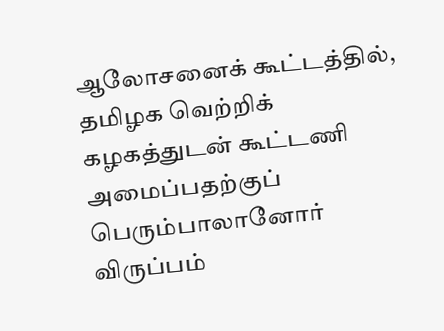ஆலோசனைக் கூட்டத்தில், தமிழக வெற்றிக் கழகத்துடன் கூட்டணி அமைப்பதற்குப் பெரும்பாலானோர் விருப்பம்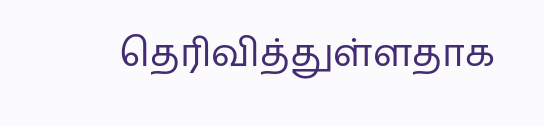தெரிவித்துள்ளதாக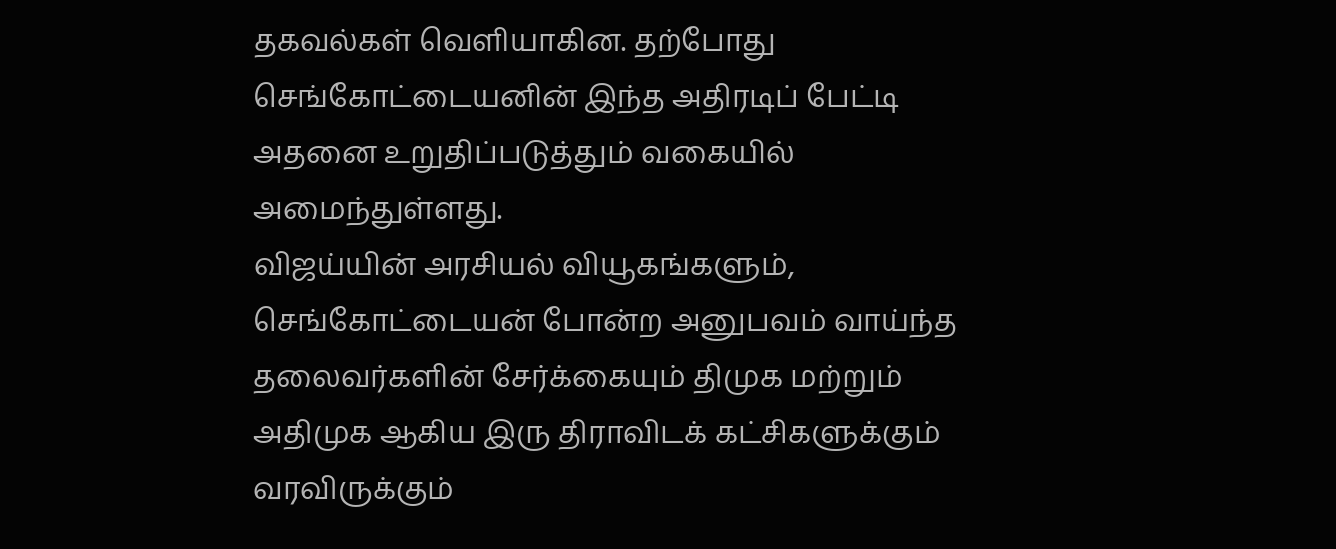தகவல்கள் வெளியாகின. தற்போது செங்கோட்டையனின் இந்த அதிரடிப் பேட்டி அதனை உறுதிப்படுத்தும் வகையில் அமைந்துள்ளது.
விஜய்யின் அரசியல் வியூகங்களும், செங்கோட்டையன் போன்ற அனுபவம் வாய்ந்த தலைவர்களின் சேர்க்கையும் திமுக மற்றும் அதிமுக ஆகிய இரு திராவிடக் கட்சிகளுக்கும் வரவிருக்கும்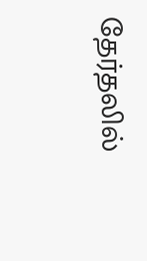தேர்தலில்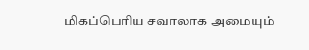மிகப்பெரிய சவாலாக அமையும்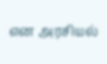என அரசியல்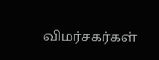விமர்சகர்கள்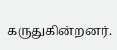கருதுகின்றனர்.